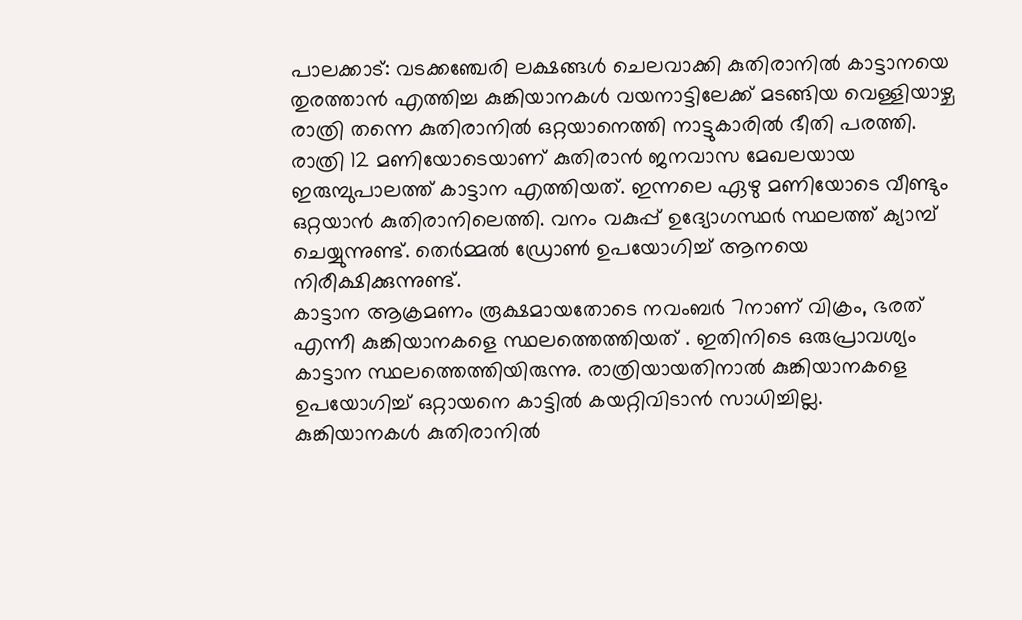പാലക്കാട്: വടക്കഞ്ചേരി ലക്ഷങ്ങൾ ചെലവാക്കി കുതിരാനിൽ കാട്ടാനയെ തുരത്താൻ എത്തിച്ച കുങ്കിയാനകൾ വയനാട്ടിലേക്ക് മടങ്ങിയ വെള്ളിയാഴ്ച രാത്രി തന്നെ കുതിരാനിൽ ഒറ്റയാനെത്തി നാട്ടുകാരിൽ ഭീതി പരത്തി. രാത്രി 12 മണിയോടെയാണ് കുതിരാൻ ജനവാസ മേഖലയായ ഇരുമ്പുപാലത്ത് കാട്ടാന എത്തിയത്. ഇന്നലെ ഏഴു മണിയോടെ വീണ്ടും ഒറ്റയാൻ കുതിരാനിലെത്തി. വനം വകുപ്പ് ഉദ്യോഗസ്ഥർ സ്ഥലത്ത് ക്യാമ്പ് ചെയ്യുന്നുണ്ട്. തെർമ്മൽ ഡ്രോൺ ഉപയോഗിച്ച് ആനയെ നിരീക്ഷിക്കുന്നുണ്ട്.
കാട്ടാന ആക്രമണം രൂക്ഷമായതോടെ നവംബർ 7നാണ് വിക്രം, ഭരത് എന്നീ കുങ്കിയാനകളെ സ്ഥലത്തെത്തിയത് . ഇതിനിടെ ഒരുപ്രാവശ്യം കാട്ടാന സ്ഥലത്തെത്തിയിരുന്നു. രാത്രിയായതിനാൽ കുങ്കിയാനകളെ ഉപയോഗിച്ച് ഒറ്റായനെ കാട്ടിൽ കയറ്റിവിടാൻ സാധിച്ചില്ല.
കുങ്കിയാനകൾ കുതിരാനിൽ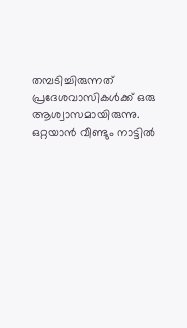തമ്പടിച്ചിരുന്നത് പ്രദേശവാസികൾക്ക് ഒരു ആശ്വാസമായിരുന്നു. ഒറ്റയാൻ വീണ്ടും നാട്ടിൽ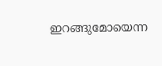ഇറങ്ങുമോയെന്ന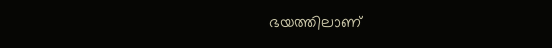ഭയത്തിലാണ്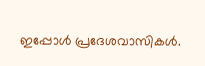ഇപ്പോൾ പ്രദേശവാസികൾ.